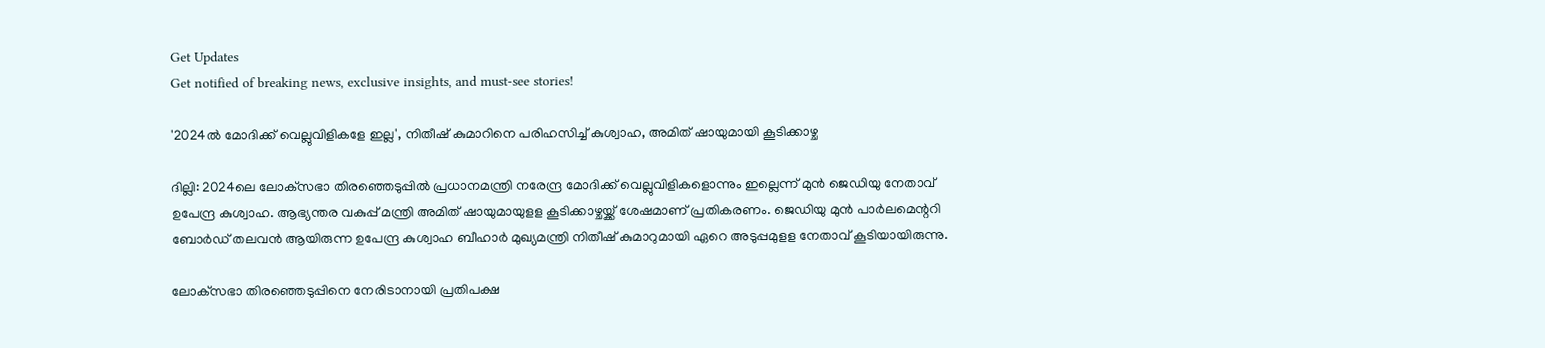Get Updates
Get notified of breaking news, exclusive insights, and must-see stories!

'2024ൽ മോദിക്ക് വെല്ലുവിളികളേ ഇല്ല', നിതീഷ് കുമാറിനെ പരിഹസിച്ച് കുശ്വാഹ, അമിത് ഷായുമായി കൂടിക്കാഴ്ച

ദില്ലി: 2024ലെ ലോക്‌സഭാ തിരഞ്ഞെടുപ്പില്‍ പ്രധാനമന്ത്രി നരേന്ദ്ര മോദിക്ക് വെല്ലുവിളികളൊന്നും ഇല്ലെന്ന് മുന്‍ ജെഡിയു നേതാവ് ഉപേന്ദ്ര കുശ്വാഹ. ആഭ്യന്തര വകുപ്പ് മന്ത്രി അമിത് ഷായുമായുളള കൂടിക്കാഴ്ചയ്ക്ക് ശേഷമാണ് പ്രതികരണം. ജെഡിയു മുന്‍ പാര്‍ലമെന്ററി ബോര്‍ഡ് തലവന്‍ ആയിരുന്ന ഉപേന്ദ്ര കുശ്വാഹ ബീഹാര്‍ മുഖ്യമന്ത്രി നിതീഷ് കുമാറുമായി ഏറെ അടുപ്പമുളള നേതാവ് കൂടിയായിരുന്നു.

ലോക്‌സഭാ തിരഞ്ഞെടുപ്പിനെ നേരിടാനായി പ്രതിപക്ഷ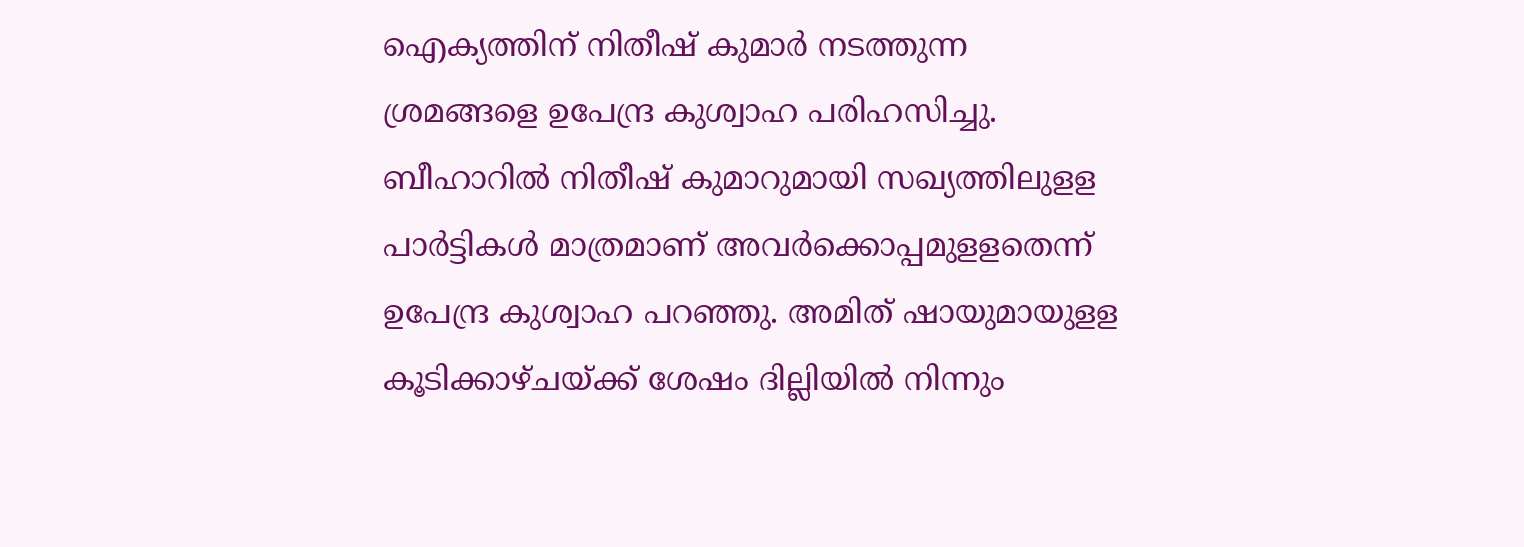ഐക്യത്തിന് നിതീഷ് കുമാര്‍ നടത്തുന്ന ശ്രമങ്ങളെ ഉപേന്ദ്ര കുശ്വാഹ പരിഹസിച്ചു. ബീഹാറില്‍ നിതീഷ് കുമാറുമായി സഖ്യത്തിലുളള പാര്‍ട്ടികള്‍ മാത്രമാണ് അവര്‍ക്കൊപ്പമുളളതെന്ന് ഉപേന്ദ്ര കുശ്വാഹ പറഞ്ഞു. അമിത് ഷായുമായുളള കൂടിക്കാഴ്ചയ്ക്ക് ശേഷം ദില്ലിയില്‍ നിന്നും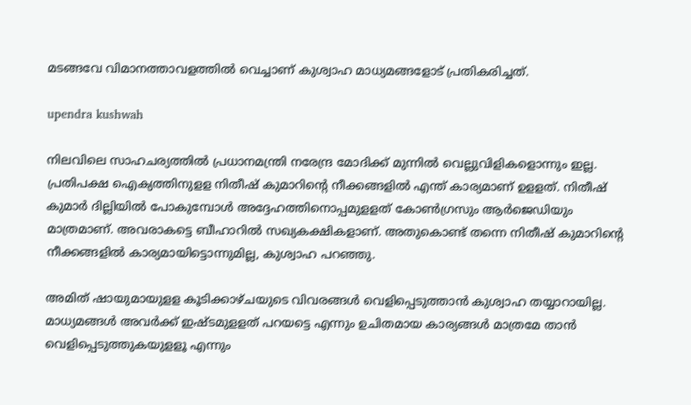മടങ്ങവേ വിമാനത്താവളത്തില്‍ വെച്ചാണ് കുശ്വാഹ മാധ്യമങ്ങളോട് പ്രതികരിച്ചത്.

upendra kushwah

നിലവിലെ സാഹചര്യത്തില്‍ പ്രധാനമന്ത്രി നരേന്ദ്ര മോദിക്ക് മുന്നില്‍ വെല്ലുവിളികളൊന്നും ഇല്ല. പ്രതിപക്ഷ ഐക്യത്തിനുളള നിതീഷ് കുമാറിന്റെ നീക്കങ്ങളില്‍ എന്ത് കാര്യമാണ് ഉളളത്. നിതീഷ് കുമാര്‍ ദില്ലിയില്‍ പോകുമ്പോള്‍ അദ്ദേഹത്തിനൊപ്പമുളളത് കോണ്‍ഗ്രസും ആര്‍ജെഡിയും മാത്രമാണ്. അവരാകട്ടെ ബീഹാറില്‍ സഖ്യകക്ഷികളാണ്. അതുകൊണ്ട് തന്നെ നിതീഷ് കുമാറിന്റെ നീക്കങ്ങളില്‍ കാര്യമായിട്ടൊന്നുമില്ല, കുശ്വാഹ പറഞ്ഞു.

അമിത് ഷായുമായുളള കൂടിക്കാഴ്ചയുടെ വിവരങ്ങള്‍ വെളിപ്പെടുത്താന്‍ കുശ്വാഹ തയ്യാറായില്ല. മാധ്യമങ്ങള്‍ അവര്‍ക്ക് ഇഷ്ടമുളളത് പറയട്ടെ എന്നും ഉചിതമായ കാര്യങ്ങള്‍ മാത്രമേ താന്‍ വെളിപ്പെടുത്തുകയുളളൂ എന്നും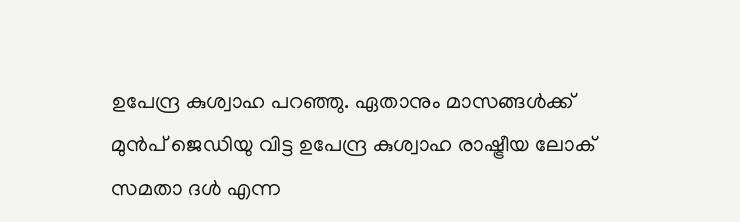ഉപേന്ദ്ര കുശ്വാഹ പറഞ്ഞു. ഏതാനും മാസങ്ങള്‍ക്ക് മുന്‍പ് ജെഡിയു വിട്ട ഉപേന്ദ്ര കുശ്വാഹ രാഷ്ട്രീയ ലോക് സമതാ ദള്‍ എന്ന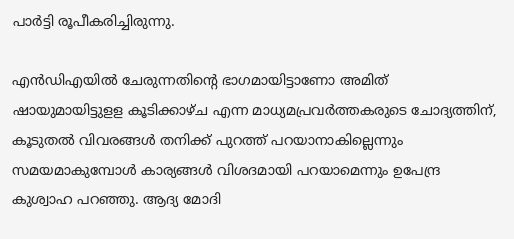പാര്‍ട്ടി രൂപീകരിച്ചിരുന്നു.

എന്‍ഡിഎയില്‍ ചേരുന്നതിന്റെ ഭാഗമായിട്ടാണോ അമിത് ഷായുമായിട്ടുളള കൂടിക്കാഴ്ച എന്ന മാധ്യമപ്രവര്‍ത്തകരുടെ ചോദ്യത്തിന്, കൂടുതല്‍ വിവരങ്ങള്‍ തനിക്ക് പുറത്ത് പറയാനാകില്ലെന്നും സമയമാകുമ്പോള്‍ കാര്യങ്ങള്‍ വിശദമായി പറയാമെന്നും ഉപേന്ദ്ര കുശ്വാഹ പറഞ്ഞു. ആദ്യ മോദി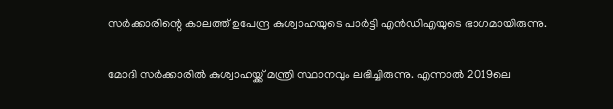സര്‍ക്കാരിന്റെ കാലത്ത് ഉപേന്ദ്ര കുശ്വാഹയുടെ പാര്‍ട്ടി എന്‍ഡിഎയുടെ ഭാഗമായിരുന്നു.

മോദി സര്‍ക്കാരില്‍ കുശ്വാഹയ്ക്ക് മന്ത്രി സ്ഥാനവും ലഭിച്ചിരുന്നു. എന്നാല്‍ 2019ലെ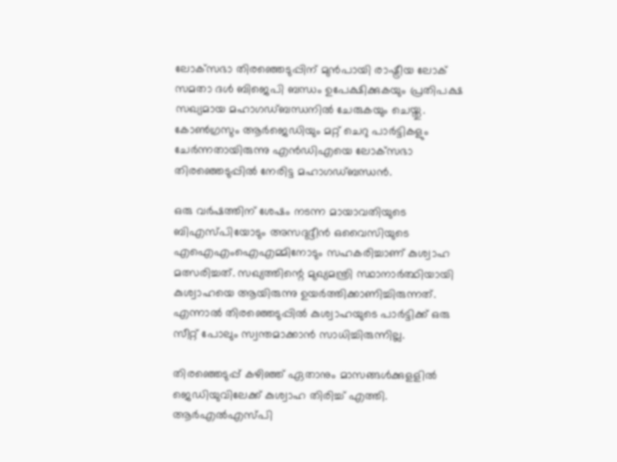ലോക്‌സഭാ തിരഞ്ഞെടുപ്പിന് മുന്‍പായി രാഷ്ട്രീയ ലോക് സമതാ ദള്‍ ബിജെപി ബന്ധം ഉപേക്ഷിക്കുകയും പ്രതിപക്ഷ സഖ്യമായ മഹാഗഡ്ബന്ധനില്‍ ചേരുകയും ചെയ്തു. കോണ്‍ഗ്രസും ആര്‍ജെഡിയും മറ്റ് ചെറു പാര്‍ട്ടികളും ചേര്‍ന്നതായിരുന്നു എന്‍ഡിഎയെ ലോക്‌സഭാ തിരഞ്ഞെടുപ്പില്‍ നേരിട്ട മഹാഗഡ്ബന്ധന്‍.

ഒരു വര്‍ഷത്തിന് ശേഷം നടന്ന മായാവതിയുടെ ബിഎസ്പിയോടും അസദുദ്ദീന്‍ ഒവൈസിയുടെ എഐഎംഐഎമ്മിനോടും സഹകരിച്ചാണ് കുശ്വാഹ മത്സരിച്ചത്. സഖ്യത്തിന്റെ മുഖ്യമന്ത്രി സ്ഥാനാര്‍ത്ഥിയായി കുശ്വാഹയെ ആയിരുന്നു ഉയര്‍ത്തിക്കാണിച്ചിരുന്നത്. എന്നാല്‍ തിരഞ്ഞെടുപ്പില്‍ കുശ്വാഹയുടെ പാര്‍ട്ടിക്ക് ഒരു സീറ്റ് പോലും സ്വന്തമാക്കാന്‍ സാധിച്ചിരുന്നില്ല.

തിരഞ്ഞെടുപ്പ് കഴിഞ്ഞ് ഏതാനും മാസങ്ങള്‍ക്കുളളില്‍ ജെഡിയുവിലേക്ക് കുശ്വാഹ തിരിച്ച് എത്തി. ആര്‍എല്‍എസ്പി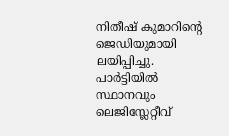നിതീഷ് കുമാറിന്റെ ജെഡിയുമായി ലയിപ്പിച്ചു. പാര്‍ട്ടിയില്‍ സ്ഥാനവും ലെജിസ്ലേറ്റീവ്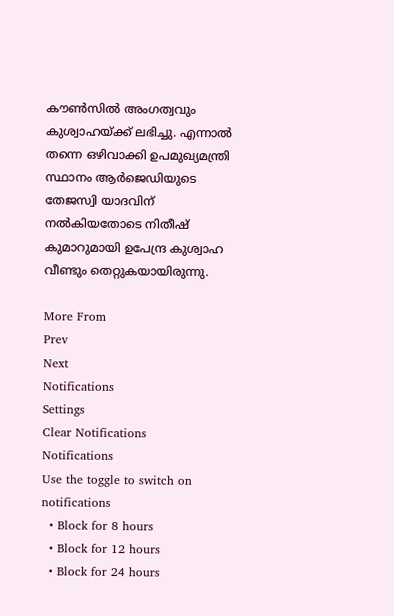കൗണ്‍സില്‍ അംഗത്വവും കുശ്വാഹയ്ക്ക് ലഭിച്ചു. എന്നാല്‍ തന്നെ ഒഴിവാക്കി ഉപമുഖ്യമന്ത്രി സ്ഥാനം ആര്‍ജെഡിയുടെ തേജസ്വി യാദവിന് നല്‍കിയതോടെ നിതീഷ് കുമാറുമായി ഉപേന്ദ്ര കുശ്വാഹ വീണ്ടും തെറ്റുകയായിരുന്നു.

More From
Prev
Next
Notifications
Settings
Clear Notifications
Notifications
Use the toggle to switch on notifications
  • Block for 8 hours
  • Block for 12 hours
  • Block for 24 hours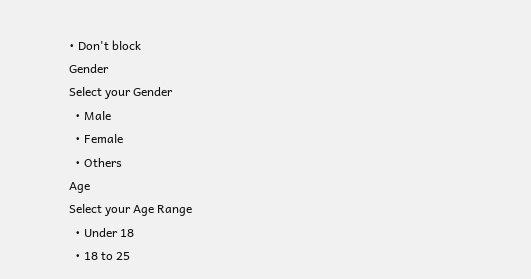• Don't block
Gender
Select your Gender
  • Male
  • Female
  • Others
Age
Select your Age Range
  • Under 18
  • 18 to 25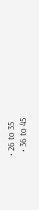• 26 to 35
  • 36 to 45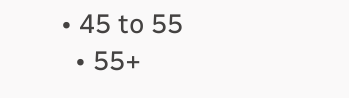• 45 to 55
  • 55+